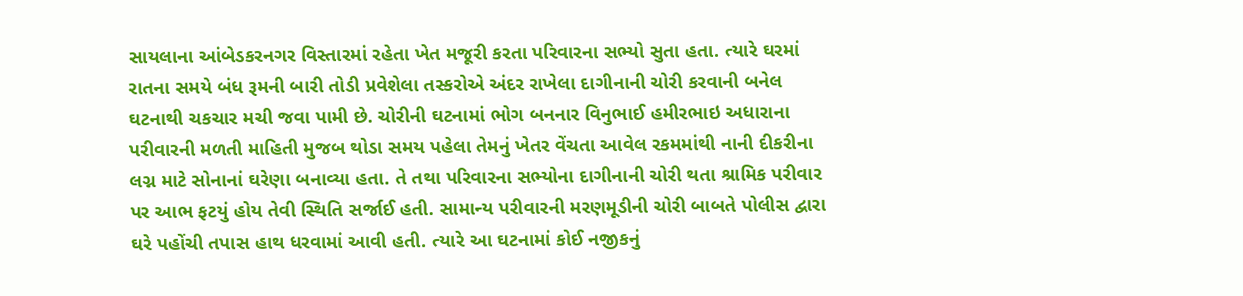સાયલાના આંબેડકરનગર વિસ્તારમાં રહેતા ખેત મજૂરી કરતા પરિવારના સભ્યો સુતા હતા. ત્યારે ઘરમાં રાતના સમયે બંધ રૂમની બારી તોડી પ્રવેશેલા તસ્કરોએ અંદર રાખેલા દાગીનાની ચોરી કરવાની બનેલ ઘટનાથી ચકચાર મચી જવા પામી છે. ચોરીની ઘટનામાં ભોગ બનનાર વિનુભાઈ હમીરભાઇ અધારાના પરીવારની મળતી માહિતી મુજબ થોડા સમય પહેલા તેમનું ખેતર વેંચતા આવેલ રકમમાંથી નાની દીકરીના લગ્ન માટે સોનાનાં ઘરેણા બનાવ્યા હતા. તે તથા પરિવારના સભ્યોના દાગીનાની ચોરી થતા શ્રામિક પરીવાર પર આભ ફટયું હોય તેવી સ્થિતિ સર્જાઈ હતી. સામાન્ય પરીવારની મરણમૂડીની ચોરી બાબતે પોલીસ દ્વારા ઘરે પહોંચી તપાસ હાથ ધરવામાં આવી હતી. ત્યારે આ ઘટનામાં કોઈ નજીકનું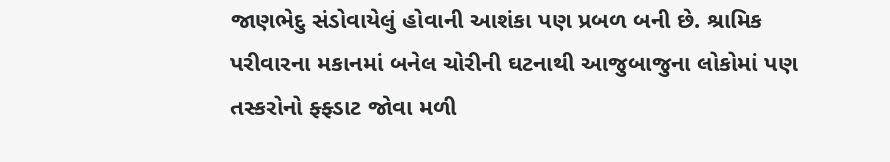જાણભેદુ સંડોવાયેલું હોવાની આશંકા પણ પ્રબળ બની છે. શ્રામિક પરીવારના મકાનમાં બનેલ ચોરીની ઘટનાથી આજુબાજુના લોકોમાં પણ તસ્કરોનો ફ્ફ્ડાટ જોવા મળી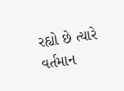રહ્યો છે ત્યારે વર્તમાન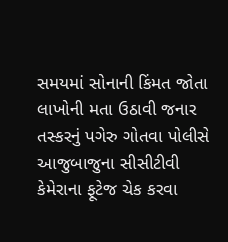સમયમાં સોનાની કિંમત જોતા લાખોની મતા ઉઠાવી જનાર તસ્કરનું પગેરુ ગોતવા પોલીસે આજુબાજુના સીસીટીવી કેમેરાના ફૂટેજ ચેક કરવા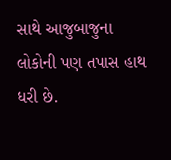સાથે આજુબાજુના લોકોની પણ તપાસ હાથ ધરી છે.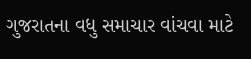ગુજરાતના વધુ સમાચાર વાંચવા માટે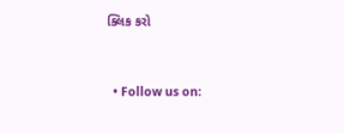ક્લિક કરો


  • Follow us on: